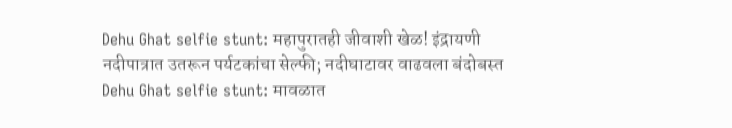Dehu Ghat selfie stunt: महापुरातही जीवाशी खेळ! इंद्रायणी नदीपात्रात उतरून पर्यटकांचा सेल्फी; नदीघाटावर वाढवला बंदोबस्त
Dehu Ghat selfie stunt: मावळात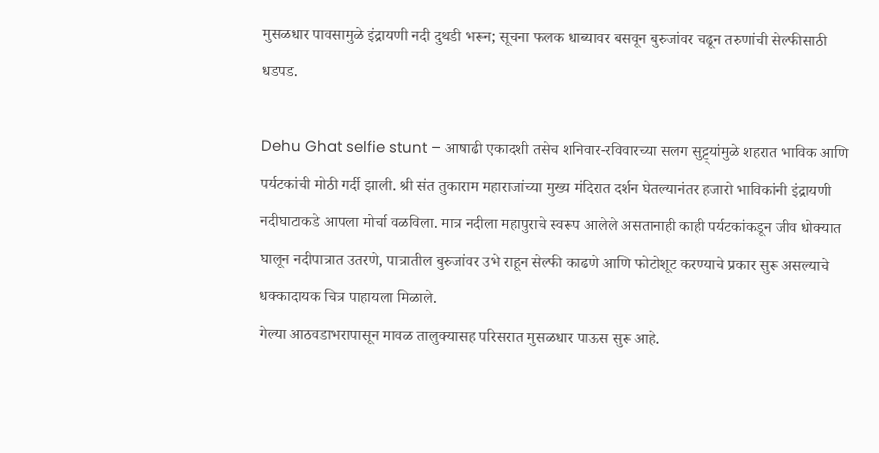मुसळधार पावसामुळे इंद्रायणी नदी दुथडी भरून; सूचना फलक धाब्यावर बसवून बुरुजांवर चढून तरुणांची सेल्फीसाठी धडपड.

Dehu Ghat selfie stunt – आषाढी एकादशी तसेच शनिवार-रविवारच्या सलग सुट्ट्यांमुळे शहरात भाविक आणि पर्यटकांची मोठी गर्दी झाली. श्री संत तुकाराम महाराजांच्या मुख्य मंदिरात दर्शन घेतल्यानंतर हजारो भाविकांनी इंद्रायणी नदीघाटाकडे आपला मोर्चा वळविला. मात्र नदीला महापुराचे स्वरूप आलेले असतानाही काही पर्यटकांकडून जीव धोक्यात घालून नदीपात्रात उतरणे, पात्रातील बुरुजांवर उभे राहून सेल्फी काढणे आणि फोटोशूट करण्याचे प्रकार सुरू असल्याचे धक्कादायक चित्र पाहायला मिळाले.
गेल्या आठवडाभरापासून मावळ तालुक्यासह परिसरात मुसळधार पाऊस सुरू आहे.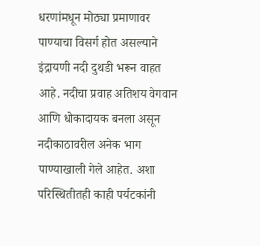धरणांमधून मोठ्या प्रमाणावर पाण्याचा विसर्ग होत असल्याने इंद्रायणी नदी दुथडी भरून वाहत आहे. नदीचा प्रवाह अतिशय वेगवान आणि धोकादायक बनला असून नदीकाठावरील अनेक भाग पाण्याखाली गेले आहेत. अशा परिस्थितीतही काही पर्यटकांनी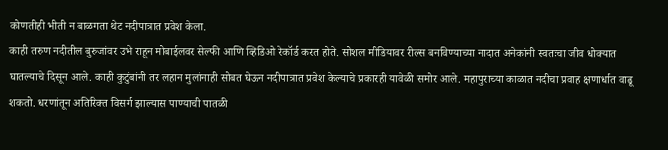कोणतीही भीती न बाळगता थेट नदीपात्रात प्रवेश केला.
काही तरुण नदीतील बुरुजांवर उभे राहून मोबाईलवर सेल्फी आणि व्हिडिओ रेकॉर्ड करत होते. सोशल मीडियावर रील्स बनविण्याच्या नादात अनेकांनी स्वतःचा जीव धोक्यात घातल्याचे दिसून आले. काही कुटुंबांनी तर लहान मुलांनाही सोबत घेऊन नदीपात्रात प्रवेश केल्याचे प्रकारही यावेळी समोर आले. महापुराच्या काळात नदीचा प्रवाह क्षणार्धात वाढू शकतो. धरणांतून अतिरिक्त विसर्ग झाल्यास पाण्याची पातळी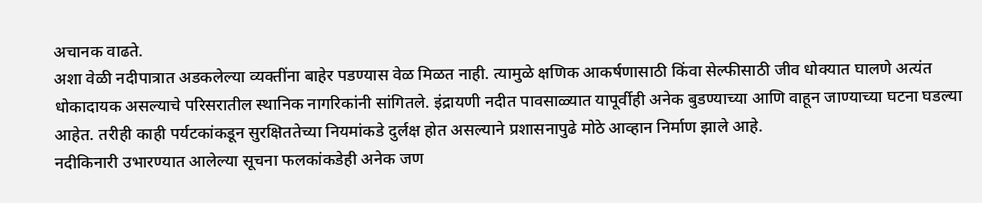अचानक वाढते.
अशा वेळी नदीपात्रात अडकलेल्या व्यक्तींना बाहेर पडण्यास वेळ मिळत नाही. त्यामुळे क्षणिक आकर्षणासाठी किंवा सेल्फीसाठी जीव धोक्यात घालणे अत्यंत धोकादायक असल्याचे परिसरातील स्थानिक नागरिकांनी सांगितले. इंद्रायणी नदीत पावसाळ्यात यापूर्वीही अनेक बुडण्याच्या आणि वाहून जाण्याच्या घटना घडल्या आहेत. तरीही काही पर्यटकांकडून सुरक्षिततेच्या नियमांकडे दुर्लक्ष होत असल्याने प्रशासनापुढे मोठे आव्हान निर्माण झाले आहे.
नदीकिनारी उभारण्यात आलेल्या सूचना फलकांकडेही अनेक जण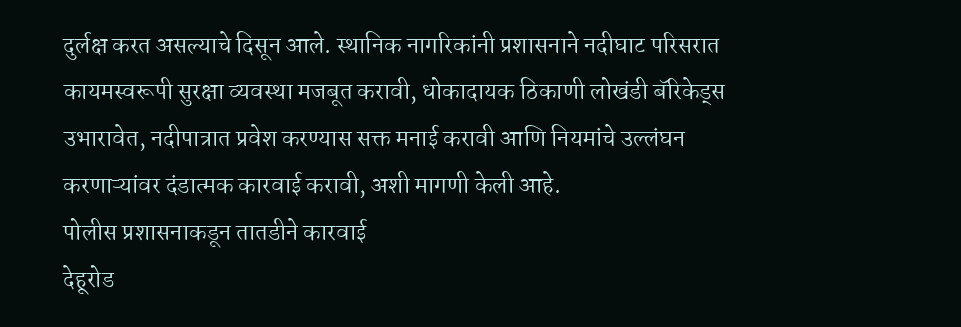दुर्लक्ष करत असल्याचे दिसून आले. स्थानिक नागरिकांनी प्रशासनाने नदीघाट परिसरात कायमस्वरूपी सुरक्षा व्यवस्था मजबूत करावी, धोकादायक ठिकाणी लोखंडी बॅरिकेड्स उभारावेत, नदीपात्रात प्रवेश करण्यास सक्त मनाई करावी आणि नियमांचे उल्लंघन करणाऱ्यांवर दंडात्मक कारवाई करावी, अशी मागणी केली आहे.
पोलीस प्रशासनाकडून तातडीने कारवाई
देहूरोड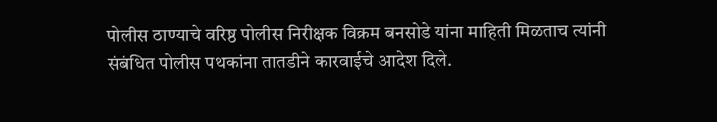पोलीस ठाण्याचे वरिष्ठ पोलीस निरीक्षक विक्रम बनसोडे यांना माहिती मिळताच त्यांनी संबंधित पोलीस पथकांना तातडीने कारवाईचे आदेश दिले.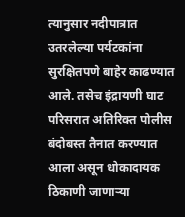त्यानुसार नदीपात्रात उतरलेल्या पर्यटकांना सुरक्षितपणे बाहेर काढण्यात आले. तसेच इंद्रायणी घाट परिसरात अतिरिक्त पोलीस बंदोबस्त तैनात करण्यात आला असून धोकादायक ठिकाणी जाणाऱ्या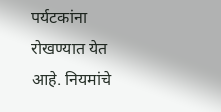पर्यटकांना रोखण्यात येत आहे. नियमांचे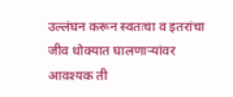उल्लंघन करून स्वतःचा व इतरांचा जीव धोक्यात घालणाऱ्यांवर आवश्यक ती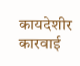कायदेशीर कारवाई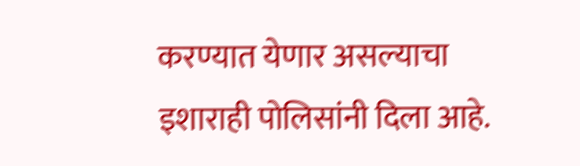करण्यात येणार असल्याचा इशाराही पोलिसांनी दिला आहे.